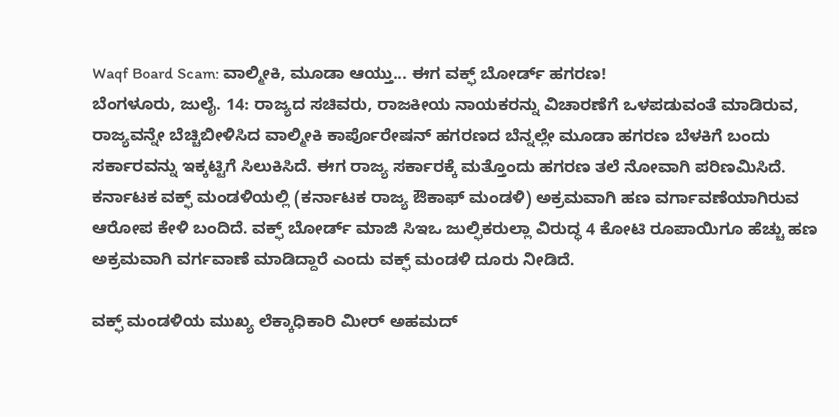Waqf Board Scam: ವಾಲ್ಮೀಕಿ, ಮೂಡಾ ಆಯ್ತು... ಈಗ ವಕ್ಫ್ ಬೋರ್ಡ್ ಹಗರಣ!
ಬೆಂಗಳೂರು, ಜುಲೈ. 14: ರಾಜ್ಯದ ಸಚಿವರು, ರಾಜಕೀಯ ನಾಯಕರನ್ನು ವಿಚಾರಣೆಗೆ ಒಳಪಡುವಂತೆ ಮಾಡಿರುವ, ರಾಜ್ಯವನ್ನೇ ಬೆಚ್ಚಿಬೀಳಿಸಿದ ವಾಲ್ಮೀಕಿ ಕಾರ್ಪೊರೇಷನ್ ಹಗರಣದ ಬೆನ್ನಲ್ಲೇ ಮೂಡಾ ಹಗರಣ ಬೆಳಕಿಗೆ ಬಂದು ಸರ್ಕಾರವನ್ನು ಇಕ್ಕಟ್ಟಿಗೆ ಸಿಲುಕಿಸಿದೆ. ಈಗ ರಾಜ್ಯ ಸರ್ಕಾರಕ್ಕೆ ಮತ್ತೊಂದು ಹಗರಣ ತಲೆ ನೋವಾಗಿ ಪರಿಣಮಿಸಿದೆ.
ಕರ್ನಾಟಕ ವಕ್ಫ್ ಮಂಡಳಿಯಲ್ಲಿ (ಕರ್ನಾಟಕ ರಾಜ್ಯ ಔಕಾಫ್ ಮಂಡಳಿ) ಅಕ್ರಮವಾಗಿ ಹಣ ವರ್ಗಾವಣೆಯಾಗಿರುವ ಆರೋಪ ಕೇಳಿ ಬಂದಿದೆ. ವಕ್ಫ್ ಬೋರ್ಡ್ ಮಾಜಿ ಸಿಇಒ ಜುಲ್ಫಿಕರುಲ್ಲಾ ವಿರುದ್ಧ 4 ಕೋಟಿ ರೂಪಾಯಿಗೂ ಹೆಚ್ಚು ಹಣ ಅಕ್ರಮವಾಗಿ ವರ್ಗವಾಣೆ ಮಾಡಿದ್ದಾರೆ ಎಂದು ವಕ್ಫ್ ಮಂಡಳಿ ದೂರು ನೀಡಿದೆ.

ವಕ್ಫ್ ಮಂಡಳಿಯ ಮುಖ್ಯ ಲೆಕ್ಕಾಧಿಕಾರಿ ಮೀರ್ ಅಹಮದ್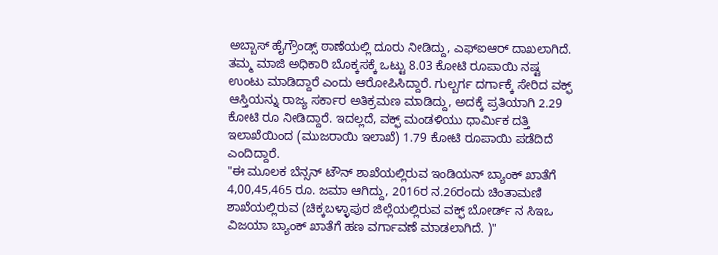ಅಬ್ಬಾಸ್ ಹೈಗ್ರೌಂಡ್ಸ್ ಠಾಣೆಯಲ್ಲಿ ದೂರು ನೀಡಿದ್ದು, ಎಫ್ಐಆರ್ ದಾಖಲಾಗಿದೆ. ತಮ್ಮ ಮಾಜಿ ಅಧಿಕಾರಿ ಬೊಕ್ಕಸಕ್ಕೆ ಒಟ್ಟು 8.03 ಕೋಟಿ ರೂಪಾಯಿ ನಷ್ಟ ಉಂಟು ಮಾಡಿದ್ದಾರೆ ಎಂದು ಆರೋಪಿಸಿದ್ದಾರೆ. ಗುಲ್ಬರ್ಗ ದರ್ಗಾಕ್ಕೆ ಸೇರಿದ ವಕ್ಫ್ ಆಸ್ತಿಯನ್ನು ರಾಜ್ಯ ಸರ್ಕಾರ ಅತಿಕ್ರಮಣ ಮಾಡಿದ್ದು, ಅದಕ್ಕೆ ಪ್ರತಿಯಾಗಿ 2.29 ಕೋಟಿ ರೂ ನೀಡಿದ್ದಾರೆ. ಇದಲ್ಲದೆ, ವಕ್ಫ್ ಮಂಡಳಿಯು ಧಾರ್ಮಿಕ ದತ್ತಿ ಇಲಾಖೆಯಿಂದ (ಮುಜರಾಯಿ ಇಲಾಖೆ) 1.79 ಕೋಟಿ ರೂಪಾಯಿ ಪಡೆದಿದೆ ಎಂದಿದ್ದಾರೆ.
"ಈ ಮೂಲಕ ಬೆನ್ಸನ್ ಟೌನ್ ಶಾಖೆಯಲ್ಲಿರುವ ಇಂಡಿಯನ್ ಬ್ಯಾಂಕ್ ಖಾತೆಗೆ 4,00,45,465 ರೂ. ಜಮಾ ಆಗಿದ್ದು, 2016ರ ನ.26ರಂದು ಚಿಂತಾಮಣಿ ಶಾಖೆಯಲ್ಲಿರುವ (ಚಿಕ್ಕಬಳ್ಳಾಪುರ ಜಿಲ್ಲೆಯಲ್ಲಿರುವ ವಕ್ಫ್ ಬೋರ್ಡ್ ನ ಸಿಇಒ ವಿಜಯಾ ಬ್ಯಾಂಕ್ ಖಾತೆಗೆ ಹಣ ವರ್ಗಾವಣೆ ಮಾಡಲಾಗಿದೆ. )"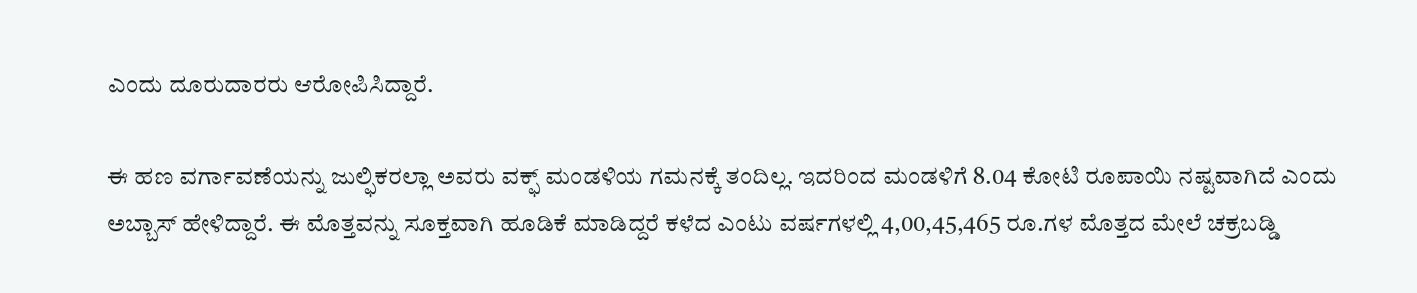ಎಂದು ದೂರುದಾರರು ಆರೋಪಿಸಿದ್ದಾರೆ.

ಈ ಹಣ ವರ್ಗಾವಣೆಯನ್ನು ಜುಲ್ಫಿಕರಲ್ಲಾ ಅವರು ವಕ್ಫ್ ಮಂಡಳಿಯ ಗಮನಕ್ಕೆ ತಂದಿಲ್ಲ. ಇದರಿಂದ ಮಂಡಳಿಗೆ 8.04 ಕೋಟಿ ರೂಪಾಯಿ ನಷ್ಟವಾಗಿದೆ ಎಂದು ಅಬ್ಬಾಸ್ ಹೇಳಿದ್ದಾರೆ. ಈ ಮೊತ್ತವನ್ನು ಸೂಕ್ತವಾಗಿ ಹೂಡಿಕೆ ಮಾಡಿದ್ದರೆ ಕಳೆದ ಎಂಟು ವರ್ಷಗಳಲ್ಲಿ 4,00,45,465 ರೂ.ಗಳ ಮೊತ್ತದ ಮೇಲೆ ಚಕ್ರಬಡ್ಡಿ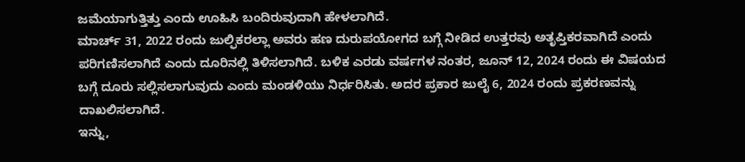ಜಮೆಯಾಗುತ್ತಿತ್ತು ಎಂದು ಊಹಿಸಿ ಬಂದಿರುವುದಾಗಿ ಹೇಳಲಾಗಿದೆ.
ಮಾರ್ಚ್ 31, 2022 ರಂದು ಜುಲ್ಫಿಕರಲ್ಲಾ ಅವರು ಹಣ ದುರುಪಯೋಗದ ಬಗ್ಗೆ ನೀಡಿದ ಉತ್ತರವು ಅತೃಪ್ತಿಕರವಾಗಿದೆ ಎಂದು ಪರಿಗಣಿಸಲಾಗಿದೆ ಎಂದು ದೂರಿನಲ್ಲಿ ತಿಳಿಸಲಾಗಿದೆ. ಬಳಿಕ ಎರಡು ವರ್ಷಗಳ ನಂತರ, ಜೂನ್ 12, 2024 ರಂದು ಈ ವಿಷಯದ ಬಗ್ಗೆ ದೂರು ಸಲ್ಲಿಸಲಾಗುವುದು ಎಂದು ಮಂಡಳಿಯು ನಿರ್ಧರಿಸಿತು. ಅದರ ಪ್ರಕಾರ ಜುಲೈ 6, 2024 ರಂದು ಪ್ರಕರಣವನ್ನು ದಾಖಲಿಸಲಾಗಿದೆ.
ಇನ್ನು,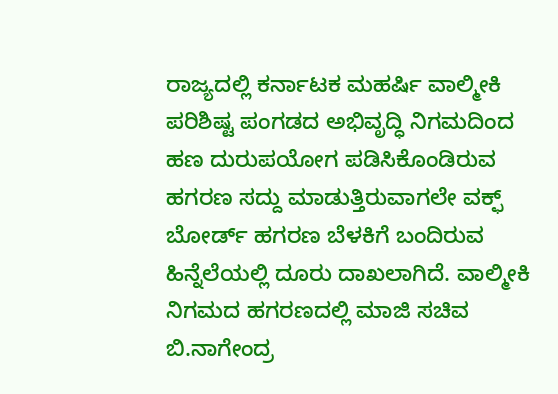ರಾಜ್ಯದಲ್ಲಿ ಕರ್ನಾಟಕ ಮಹರ್ಷಿ ವಾಲ್ಮೀಕಿ ಪರಿಶಿಷ್ಟ ಪಂಗಡದ ಅಭಿವೃದ್ಧಿ ನಿಗಮದಿಂದ ಹಣ ದುರುಪಯೋಗ ಪಡಿಸಿಕೊಂಡಿರುವ ಹಗರಣ ಸದ್ದು ಮಾಡುತ್ತಿರುವಾಗಲೇ ವಕ್ಫ್ ಬೋರ್ಡ್ ಹಗರಣ ಬೆಳಕಿಗೆ ಬಂದಿರುವ ಹಿನ್ನೆಲೆಯಲ್ಲಿ ದೂರು ದಾಖಲಾಗಿದೆ. ವಾಲ್ಮೀಕಿ ನಿಗಮದ ಹಗರಣದಲ್ಲಿ ಮಾಜಿ ಸಚಿವ ಬಿ.ನಾಗೇಂದ್ರ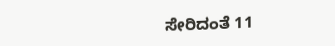ಸೇರಿದಂತೆ 11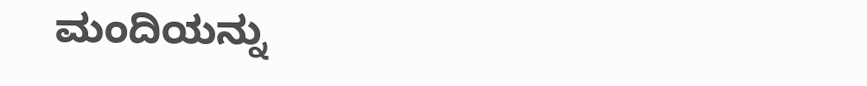ಮಂದಿಯನ್ನು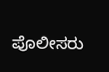ಪೊಲೀಸರು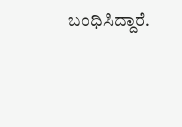ಬಂಧಿಸಿದ್ದಾರೆ.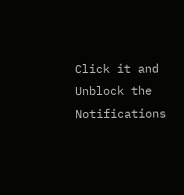Click it and Unblock the Notifications